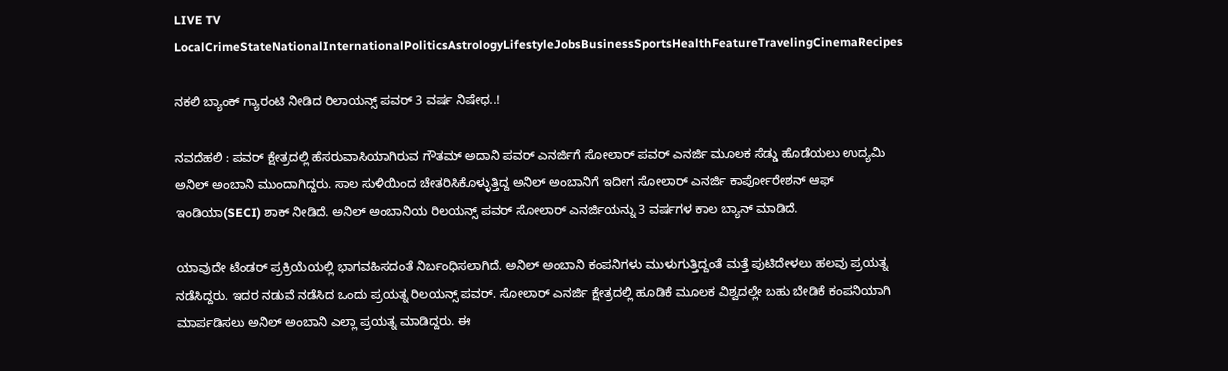LIVE TV LocalCrimeStateNationalInternationalPoliticsAstrologyLifestyleJobsBusinessSportsHealthFeatureTravelingCinemaRecipes

ನಕಲಿ ಬ್ಯಾಂಕ್ ಗ್ಯಾರಂಟಿ ನೀಡಿದ ರಿಲಾಯನ್ಸ್ ಪವರ್ 3 ವರ್ಷ ನಿಷೇಧ..!

ನವದೆಹಲಿ : ಪವರ್ ಕ್ಷೇತ್ರದಲ್ಲಿ ಹೆಸರುವಾಸಿಯಾಗಿರುವ ಗೌತಮ್ ಅದಾನಿ ಪವರ್ ಎನರ್ಜಿಗೆ ಸೋಲಾರ್ ಪವರ್ ಎನರ್ಜಿ ಮೂಲಕ ಸೆಡ್ಡು ಹೊಡೆಯಲು ಉದ್ಯಮಿ ಅನಿಲ್ ಅಂಬಾನಿ ಮುಂದಾಗಿದ್ದರು. ಸಾಲ ಸುಳಿಯಿಂದ ಚೇತರಿಸಿಕೊಳ್ಳುತ್ತಿದ್ದ ಅನಿಲ್ ಅಂಬಾನಿಗೆ ಇದೀಗ ಸೋಲಾರ್ ಎನರ್ಜಿ ಕಾರ್ಪೋರೇಶನ್ ಆಫ್ ಇಂಡಿಯಾ(SECI) ಶಾಕ್ ನೀಡಿದೆ. ಅನಿಲ್ ಅಂಬಾನಿಯ ರಿಲಯನ್ಸ್ ಪವರ್ ಸೋಲಾರ್ ಎನರ್ಜಿಯನ್ನು 3 ವರ್ಷಗಳ ಕಾಲ ಬ್ಯಾನ್ ಮಾಡಿದೆ.

ಯಾವುದೇ ಟೆಂಡರ್ ಪ್ರಕ್ರಿಯೆಯಲ್ಲಿ ಭಾಗವಹಿಸದಂತೆ ನಿರ್ಬಂಧಿಸಲಾಗಿದೆ. ಅನಿಲ್ ಅಂಬಾನಿ ಕಂಪನಿಗಳು ಮುಳುಗುತ್ತಿದ್ದಂತೆ ಮತ್ತೆ ಪುಟಿದೇಳಲು ಹಲವು ಪ್ರಯತ್ನ ನಡೆಸಿದ್ದರು. ಇದರ ನಡುವೆ ನಡೆಸಿದ ಒಂದು ಪ್ರಯತ್ನ ರಿಲಯನ್ಸ್ ಪವರ್. ಸೋಲಾರ್ ಎನರ್ಜಿ ಕ್ಷೇತ್ರದಲ್ಲಿ ಹೂಡಿಕೆ ಮೂಲಕ ವಿಶ್ವದಲ್ಲೇ ಬಹು ಬೇಡಿಕೆ ಕಂಪನಿಯಾಗಿ ಮಾರ್ಪಡಿಸಲು ಅನಿಲ್ ಅಂಬಾನಿ ಎಲ್ಲಾ ಪ್ರಯತ್ನ ಮಾಡಿದ್ದರು. ಈ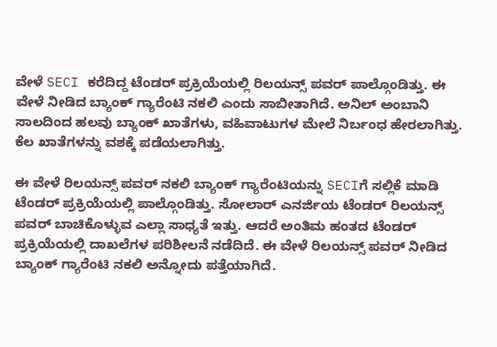ವೇಳೆ SECI ಕರೆದಿದ್ದ ಟೆಂಡರ್ ಪ್ರಕ್ರಿಯೆಯಲ್ಲಿ ರಿಲಯನ್ಸ್ ಪವರ್ ಪಾಲ್ಗೊಂಡಿತ್ತು. ಈ ವೇಳೆ ನೀಡಿದ ಬ್ಯಾಂಕ್ ಗ್ಯಾರೆಂಟಿ ನಕಲಿ ಎಂದು ಸಾಬೀತಾಗಿದೆ. ಅನಿಲ್ ಅಂಬಾನಿ ಸಾಲದಿಂದ ಹಲವು ಬ್ಯಾಂಕ್ ಖಾತೆಗಳು, ವಹಿವಾಟುಗಳ ಮೇಲೆ ನಿರ್ಬಂಧ ಹೇರಲಾಗಿತ್ತು. ಕೆಲ ಖಾತೆಗಳನ್ನು ವಶಕ್ಕೆ ಪಡೆಯಲಾಗಿತ್ತು.

ಈ ವೇಳೆ ರಿಲಯನ್ಸ್ ಪವರ್ ನಕಲಿ ಬ್ಯಾಂಕ್ ಗ್ಯಾರೆಂಟಿಯನ್ನು SECIಗೆ ಸಲ್ಲಿಕೆ ಮಾಡಿ ಟೆಂಡರ್ ಪ್ರಕ್ರಿಯೆಯಲ್ಲಿ ಪಾಲ್ಗೊಂಡಿತ್ತು. ಸೋಲಾರ್ ಎನರ್ಜಿಯ ಟೆಂಡರ್ ರಿಲಯನ್ಸ್ ಪವರ್ ಬಾಚಿಕೊಳ್ಳುವ ಎಲ್ಲಾ ಸಾಧ್ಯತೆ ಇತ್ತು. ಆದರೆ ಅಂತಿಮ ಹಂತದ ಟೆಂಡರ್ ಪ್ರಕ್ರಿಯೆಯಲ್ಲಿ ದಾಖಲೆಗಳ ಪರಿಶೀಲನೆ ನಡೆದಿದೆ. ಈ ವೇಳೆ ರಿಲಯನ್ಸ್ ಪವರ್ ನೀಡಿದ ಬ್ಯಾಂಕ್ ಗ್ಯಾರೆಂಟಿ ನಕಲಿ ಅನ್ನೋದು ಪತ್ತೆಯಾಗಿದೆ.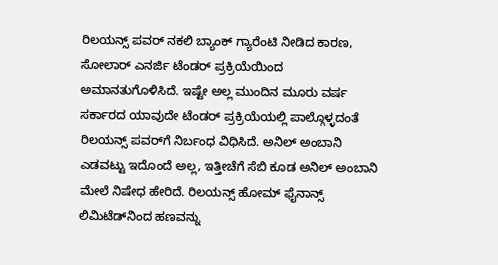ರಿಲಯನ್ಸ್ ಪವರ್ ನಕಲಿ ಬ್ಯಾಂಕ್ ಗ್ಯಾರೆಂಟಿ ನೀಡಿದ ಕಾರಣ, ಸೋಲಾರ್ ಎನರ್ಜಿ ಟೆಂಡರ್ ಪ್ರಕ್ರಿಯೆಯಿಂದ ಅಮಾನತುಗೊಳಿಸಿದೆ. ಇಷ್ಟೇ ಅಲ್ಲ ಮುಂದಿನ ಮೂರು ವರ್ಷ ಸರ್ಕಾರದ ಯಾವುದೇ ಟೆಂಡರ್ ಪ್ರಕ್ರಿಯೆಯಲ್ಲಿ ಪಾಲ್ಗೊಳ್ಳದಂತೆ ರಿಲಯನ್ಸ್ ಪವರ್‌ಗೆ ನಿರ್ಬಂಧ ವಿಧಿಸಿದೆ. ಅನಿಲ್ ಅಂಬಾನಿ ಎಡವಟ್ಟು ಇದೊಂದೆ ಅಲ್ಲ, ಇತ್ತೀಚೆಗೆ ಸೆಬಿ ಕೂಡ ಅನಿಲ್ ಅಂಬಾನಿ ಮೇಲೆ ನಿಷೇಧ ಹೇರಿದೆ. ರಿಲಯನ್ಸ್ ಹೋಮ್ ಫೈನಾನ್ಸ್ ಲಿಮಿಟೆಡ್‌ನಿಂದ ಹಣವನ್ನು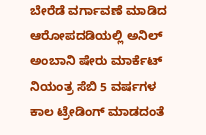ಬೇರೆಡೆ ವರ್ಗಾವಣೆ ಮಾಡಿದ ಆರೋಪದಡಿಯಲ್ಲಿ ಅನಿಲ್ ಅಂಬಾನಿ ಷೇರು ಮಾರ್ಕೆಟ್ ನಿಯಂತ್ರ ಸೆಬಿ 5 ವರ್ಷಗಳ ಕಾಲ ಟ್ರೇಡಿಂಗ್ ಮಾಡದಂತೆ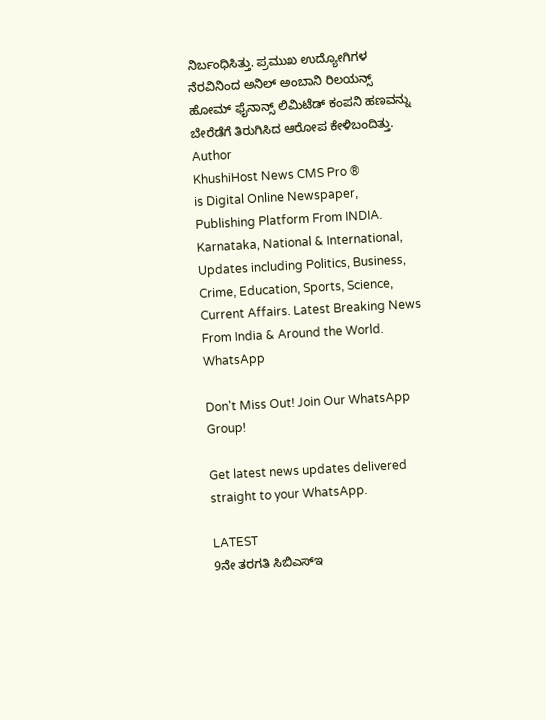ನಿರ್ಬಂಧಿಸಿತ್ತು. ಪ್ರಮುಖ ಉದ್ಯೋಗಿಗಳ ನೆರವಿನಿಂದ ಅನಿಲ್ ಅಂಬಾನಿ ರಿಲಯನ್ಸ್ ಹೋಮ್ ಫೈನಾನ್ಸ್ ಲಿಮಿಟೆಡ್‌ ಕಂಪನಿ ಹಣವನ್ನು ಬೇರೆಡೆಗೆ ತಿರುಗಿಸಿದ ಆರೋಪ ಕೇಳಿಬಂದಿತ್ತು.
Author
KhushiHost News CMS Pro ®
is Digital Online Newspaper, Publishing Platform From INDIA. Karnataka, National & International, Updates including Politics, Business, Crime, Education, Sports, Science, Current Affairs. Latest Breaking News From India & Around the World.
WhatsApp

Don't Miss Out! Join Our WhatsApp Group!

Get latest news updates delivered straight to your WhatsApp.

LATEST
9ನೇ ತರಗತಿ ಸಿಬಿಎಸ್ಇ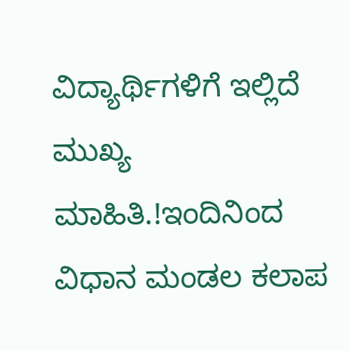ವಿದ್ಯಾರ್ಥಿಗಳಿಗೆ ಇಲ್ಲಿದೆ ಮುಖ್ಯ ಮಾಹಿತಿ.!ಇಂದಿನಿಂದ ವಿಧಾನ ಮಂಡಲ ಕಲಾಪ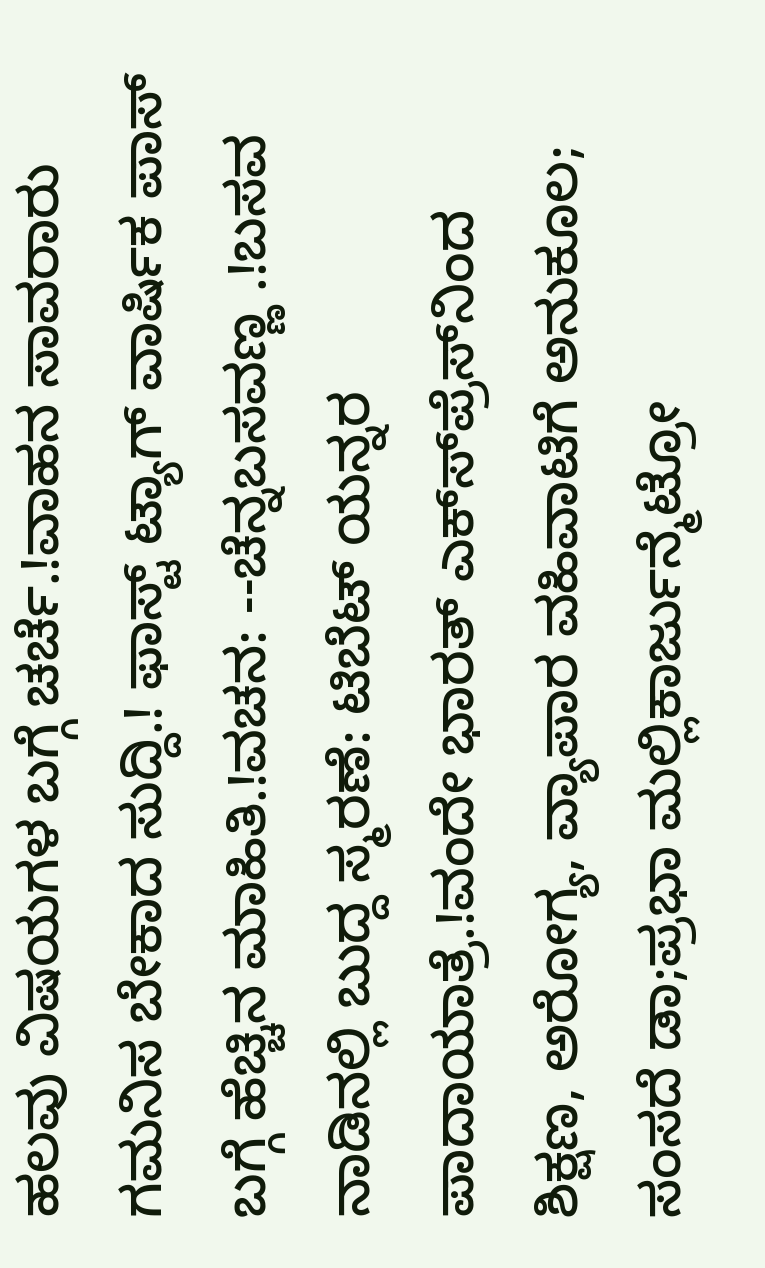ಹಲವು ವಿಷಯಗಳ ಬಗ್ಗೆ ಚರ್ಚೆ.!ವಾಹನ ಸಾವರಾರು ಗಮನಿಸ ಬೇಕಾದ ಸುದ್ದಿ.! ಫಾಸ್ಟ್ ಟ್ಯಾಗ್ ವಾರ್ಷಿಕ ಪಾಸ್ ಬಗ್ಗೆ ಹೆಚ್ಚಿನ ಮಾಹಿತಿ.!ವಚನ: --ಚೆನ್ನಬಸವಣ್ಣ .!ಬಸವ ನಾಡಿನಲ್ಲಿ ಬುದ್ದ ಸ್ಮರಣೆ: ಟಿಬೆಟ್ ಯನ್ನರ ಪಾದಾಯಾತ್ರೆ.!ವಂದೇ ಭಾರತ್ ಎಕ್ಸ್‍ಪ್ರೆಸ್‍ನಿಂದ ಶಿಕ್ಷಣ, ಅರೋಗ್ಯ, ವ್ಯಾಪಾರ ವಹಿವಾಟಿಗೆ ಅನುಕೂಲ; ಸಂಸದೆ ಡಾ;ಪ್ರಭಾ ಮಲ್ಲಿಕಾರ್ಜುನ್ಮೆಟ್ರೋ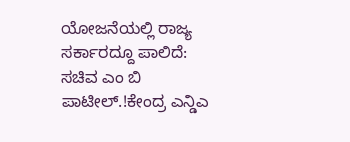ಯೋಜನೆಯಲ್ಲಿ ರಾಜ್ಯ ಸರ್ಕಾರದ್ದೂ ಪಾಲಿದೆ: ಸಚಿವ ಎಂ ಬಿ ಪಾಟೀಲ್.!ಕೇಂದ್ರ ಎನ್ಡಿಎ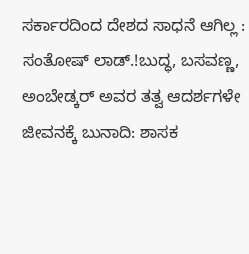ಸರ್ಕಾರದಿಂದ ದೇಶದ ಸಾಧನೆ ಆಗಿಲ್ಲ : ಸಂತೋಷ್ ಲಾಡ್.!ಬುದ್ಧ, ಬಸವಣ್ಣ, ಅಂಬೇಡ್ಕರ್ ಅವರ ತತ್ವ ಆದರ್ಶಗಳೇ ಜೀವನಕ್ಕೆ ಬುನಾದಿ: ಶಾಸಕ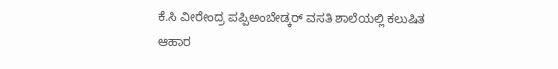ಕೆ.ಸಿ ವೀರೇಂದ್ರ ಪಪ್ಪಿಅಂಬೇಡ್ಕರ್ ವಸತಿ ಶಾಲೆಯಲ್ಲಿ ಕಲುಷಿತ ಆಹಾರ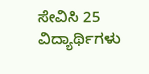ಸೇವಿಸಿ 25 ವಿದ್ಯಾರ್ಥಿಗಳು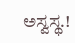ಅಸ್ವಸ್ಥ.!